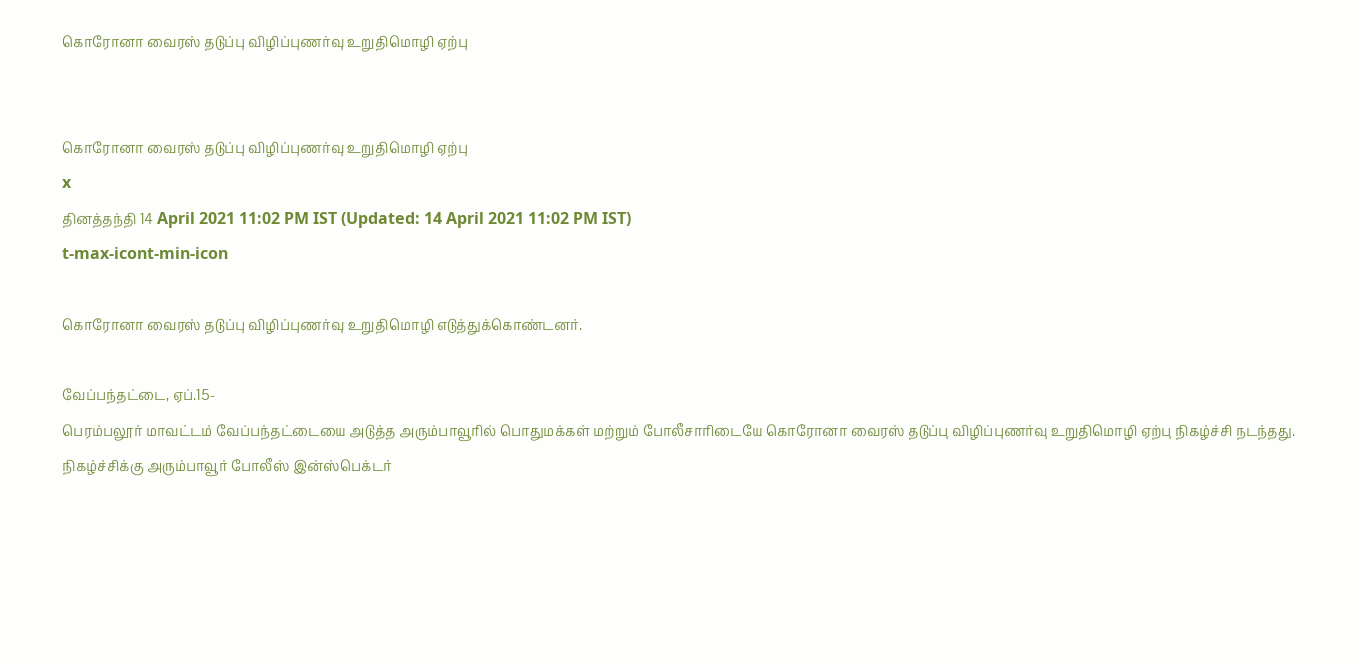கொரோனா வைரஸ் தடுப்பு விழிப்புணர்வு உறுதிமொழி ஏற்பு


கொரோனா வைரஸ் தடுப்பு விழிப்புணர்வு உறுதிமொழி ஏற்பு
x
தினத்தந்தி 14 April 2021 11:02 PM IST (Updated: 14 April 2021 11:02 PM IST)
t-max-icont-min-icon

கொரோனா வைரஸ் தடுப்பு விழிப்புணர்வு உறுதிமொழி எடுத்துக்கொண்டனர்.

வேப்பந்தட்டை, ஏப்.15-
பெரம்பலூர் மாவட்டம் வேப்பந்தட்டையை அடுத்த அரும்பாவூரில் பொதுமக்கள் மற்றும் போலீசாரிடையே கொரோனா வைரஸ் தடுப்பு விழிப்புணர்வு உறுதிமொழி ஏற்பு நிகழ்ச்சி நடந்தது. நிகழ்ச்சிக்கு அரும்பாவூர் போலீஸ் இன்ஸ்பெக்டர்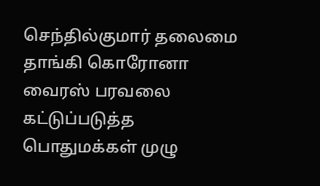செந்தில்குமார் தலைமை தாங்கி கொரோனா வைரஸ் பரவலை கட்டுப்படுத்த பொதுமக்கள் முழு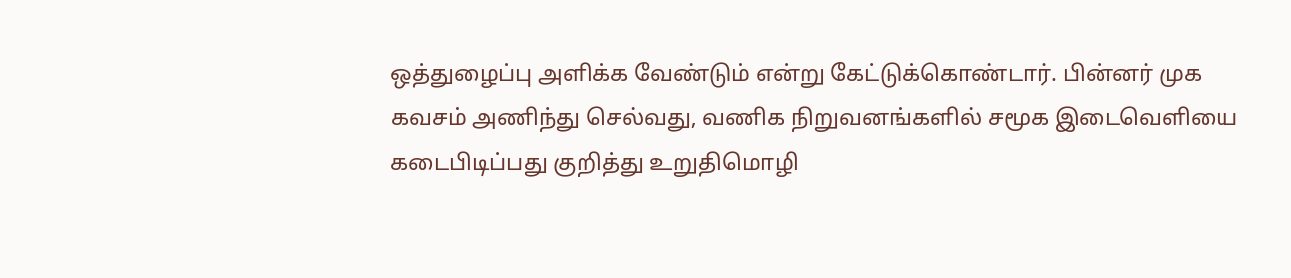ஒத்துழைப்பு அளிக்க வேண்டும் என்று கேட்டுக்கொண்டார். பின்னர் முக கவசம் அணிந்து செல்வது, வணிக நிறுவனங்களில் சமூக இடைவெளியை கடைபிடிப்பது குறித்து உறுதிமொழி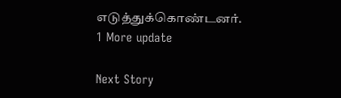எடுத்துக்கொண்டனர்.
1 More update

Next Story